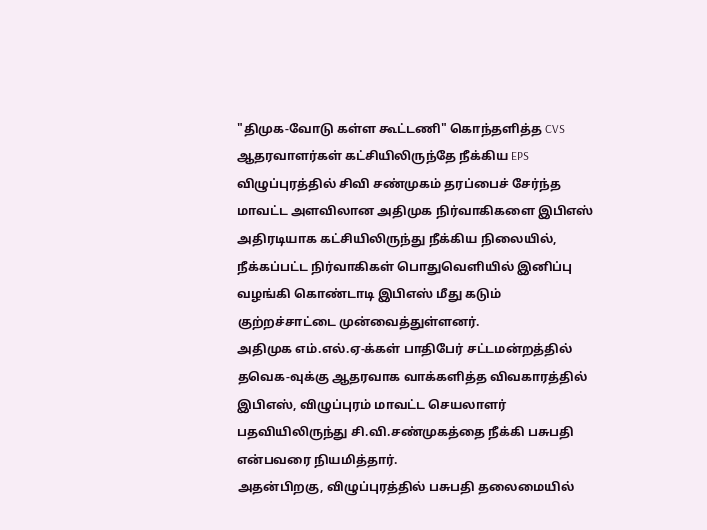"திமுக-வோடு கள்ள கூட்டணி" கொந்தளித்த CVS ஆதரவாளர்கள் கட்சியிலிருந்தே நீக்கிய EPS
விழுப்புரத்தில் சிவி சண்முகம் தரப்பைச் சேர்ந்த மாவட்ட அளவிலான அதிமுக நிர்வாகிகளை இபிஎஸ் அதிரடியாக கட்சியிலிருந்து நீக்கிய நிலையில், நீக்கப்பட்ட நிர்வாகிகள் பொதுவெளியில் இனிப்பு வழங்கி கொண்டாடி இபிஎஸ் மீது கடும் குற்றச்சாட்டை முன்வைத்துள்ளனர்.
அதிமுக எம்.எல்.ஏ-க்கள் பாதிபேர் சட்டமன்றத்தில் தவெக-வுக்கு ஆதரவாக வாக்களித்த விவகாரத்தில் இபிஎஸ், விழுப்புரம் மாவட்ட செயலாளர் பதவியிலிருந்து சி.வி.சண்முகத்தை நீக்கி பசுபதி என்பவரை நியமித்தார்.
அதன்பிறகு, விழுப்புரத்தில் பசுபதி தலைமையில்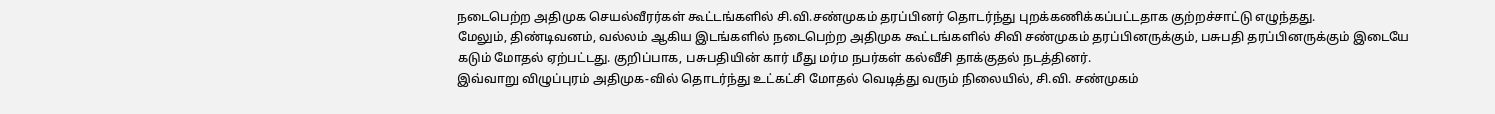நடைபெற்ற அதிமுக செயல்வீரர்கள் கூட்டங்களில் சி.வி.சண்முகம் தரப்பினர் தொடர்ந்து புறக்கணிக்கப்பட்டதாக குற்றச்சாட்டு எழுந்தது.
மேலும், திண்டிவனம், வல்லம் ஆகிய இடங்களில் நடைபெற்ற அதிமுக கூட்டங்களில் சிவி சண்முகம் தரப்பினருக்கும், பசுபதி தரப்பினருக்கும் இடையே கடும் மோதல் ஏற்பட்டது. குறிப்பாக, பசுபதியின் கார் மீது மர்ம நபர்கள் கல்வீசி தாக்குதல் நடத்தினர்.
இவ்வாறு விழுப்புரம் அதிமுக-வில் தொடர்ந்து உட்கட்சி மோதல் வெடித்து வரும் நிலையில், சி.வி. சண்முகம்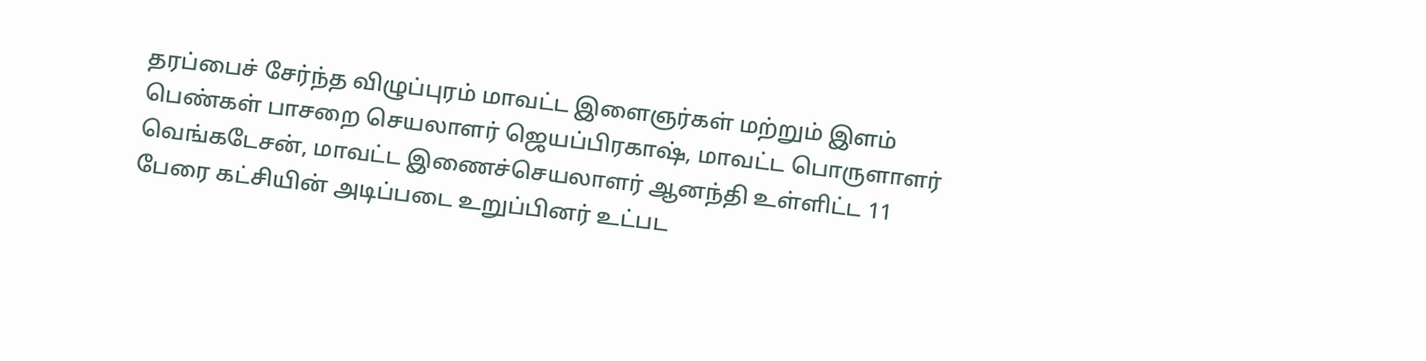தரப்பைச் சேர்ந்த விழுப்புரம் மாவட்ட இளைஞர்கள் மற்றும் இளம் பெண்கள் பாசறை செயலாளர் ஜெயப்பிரகாஷ், மாவட்ட பொருளாளர் வெங்கடேசன், மாவட்ட இணைச்செயலாளர் ஆனந்தி உள்ளிட்ட 11 பேரை கட்சியின் அடிப்படை உறுப்பினர் உட்பட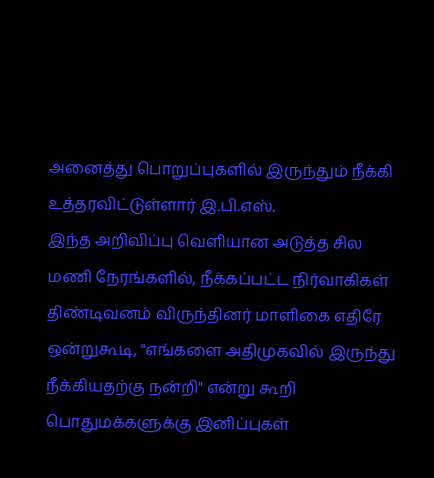அனைத்து பொறுப்புகளில் இருந்தும் நீக்கி உத்தரவிட்டுள்ளார் இ.பி.எஸ்.
இந்த அறிவிப்பு வெளியான அடுத்த சில மணி நேரங்களில், நீக்கப்பட்ட நிர்வாகிகள் திண்டிவனம் விருந்தினர் மாளிகை எதிரே ஒன்றுகூடி, "எங்களை அதிமுகவில் இருந்து நீக்கியதற்கு நன்றி" என்று கூறி பொதுமக்களுக்கு இனிப்புகள்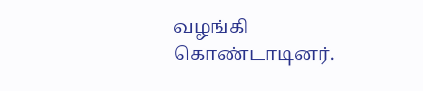வழங்கி கொண்டாடினர்.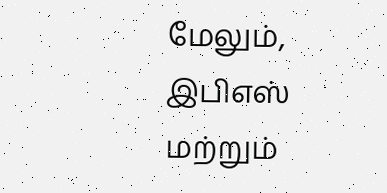மேலும், இபிஎஸ் மற்றும்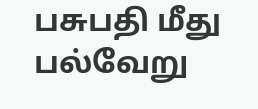பசுபதி மீது பல்வேறு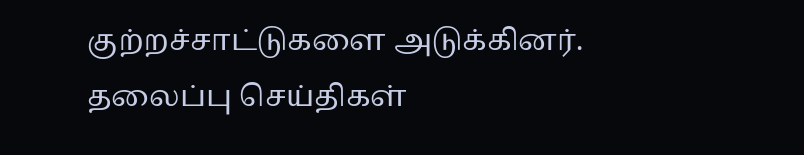குற்றச்சாட்டுகளை அடுக்கினர்.
தலைப்பு செய்திகள்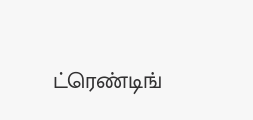ட்ரெண்டிங்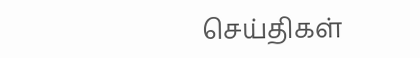செய்திகள்